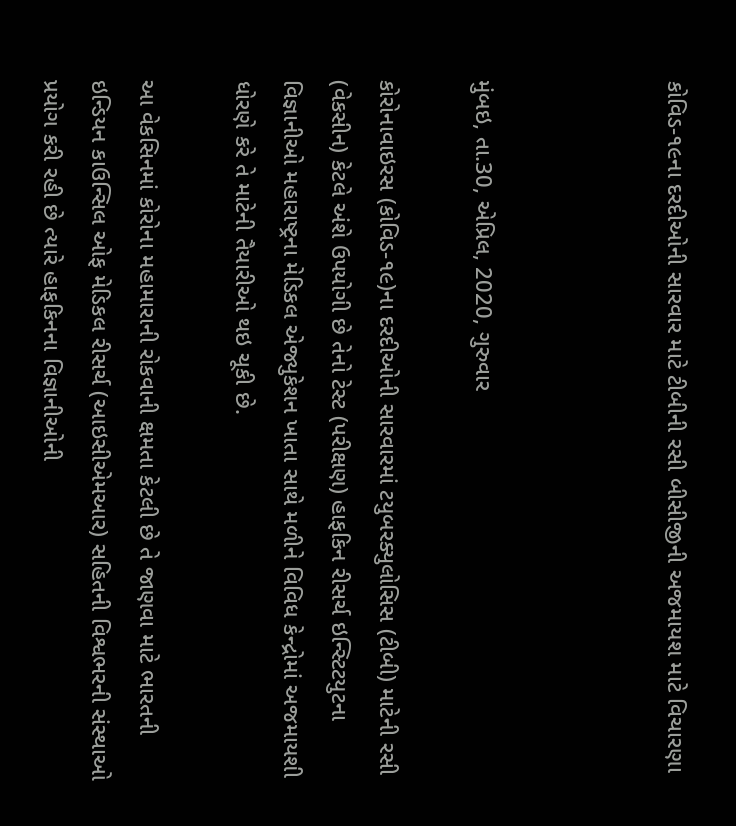કોવિડ-૧૯ના દરદીઓની સારવાર માટે ટીબીની રસી બીસીજીની અજમાયશ માટે વિચારણા



મુંબઇ, તા.30, એપ્રિલ, 2020, ગુરુવાર

કોરોનાવાઇરસ (કોવિડ-૧૯)ના દરદીઓની સારવારમાં ટયુબરક્યુલોસિસ (ટીબી) માટેની રસી (વેકસીન) કેટલે અંશે ઉપયોગી છે તેનો ટેસ્ટ (પરીક્ષણ) હાફકિન રીસર્ચ ઇન્સ્ટિટયુટના વિજ્ઞાનીઓ મહારાષ્ટ્રના મેડિકલ એજ્યુકેશન ખાતા સાથે મળીને વિવિધ કેન્દ્રોમાં અજમાયશી ધોરણે કરે તે માટેની તૈયારીઓ થઇ ચૂકી છે.

આ વેકસિનમાં કોરોના મહામારાની રોકવાની ક્ષમતા કેટલી છે તે જાણવા માટે ભારતની ઇન્ડિયન કાઉન્સિલ ઓફ મેડિકલ રીસર્ચ (આઇસીએમઆર) સહિતની વિશ્વભરની સંસ્થાઓ પ્રયોગ કરી રહી છે ત્યારે હાફકિનના વિજ્ઞાનીઓની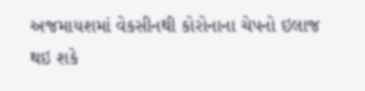અજમાયશમાં વેકસીનથી કોરોનાના ચેપનો ઇલાજ થઇ શકે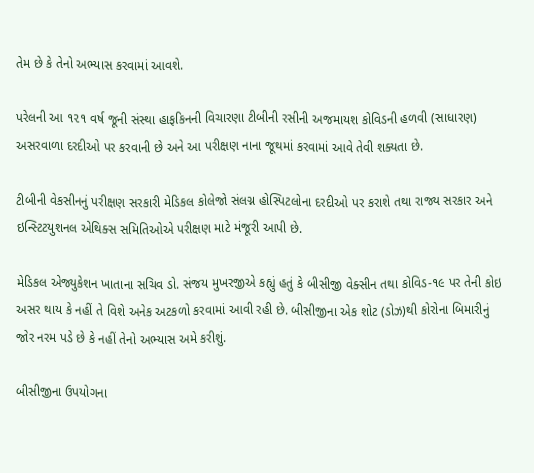તેમ છે કે તેનો અભ્યાસ કરવામાં આવશે.

પરેલની આ ૧૨૧ વર્ષ જૂની સંસ્થા હાફકિનની વિચારણા ટીબીની રસીની અજમાયશ કોવિડની હળવી (સાધારણ) અસરવાળા દરદીઓ પર કરવાની છે અને આ પરીક્ષણ નાના જૂથમાં કરવામાં આવે તેવી શક્યતા છે.

ટીબીની વેકસીનનું પરીક્ષણ સરકારી મેડિકલ કોલેજો સંલગ્ન હોસ્પિટલોના દરદીઓ પર કરાશે તથા રાજ્ય સરકાર અને ઇન્સ્ટિટયુશનલ એથિક્સ સમિતિઓએ પરીક્ષણ માટે મંજૂરી આપી છે.

મેડિકલ એજ્યુકેશન ખાતાના સચિવ ડો. સંજય મુખરજીએ કહ્યું હતું કે બીસીજી વેક્સીન તથા કોવિડ-૧૯ પર તેની કોઇ અસર થાય કે નહીં તે વિશે અનેક અટકળો કરવામાં આવી રહી છે. બીસીજીના એક શોટ (ડોઝ)થી કોરોના બિમારીનું જોર નરમ પડે છે કે નહીં તેનો અભ્યાસ અમે કરીશું.

બીસીજીના ઉપયોગના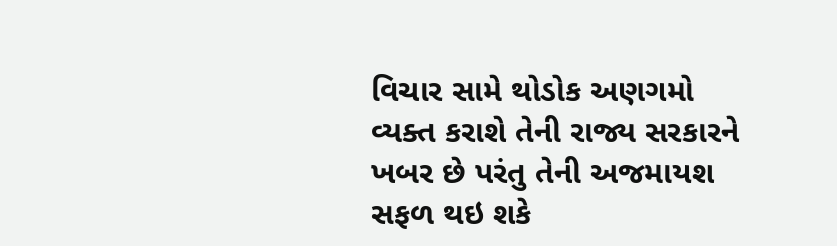વિચાર સામે થોડોક અણગમો વ્યક્ત કરાશે તેની રાજ્ય સરકારને ખબર છે પરંતુ તેની અજમાયશ સફળ થઇ શકે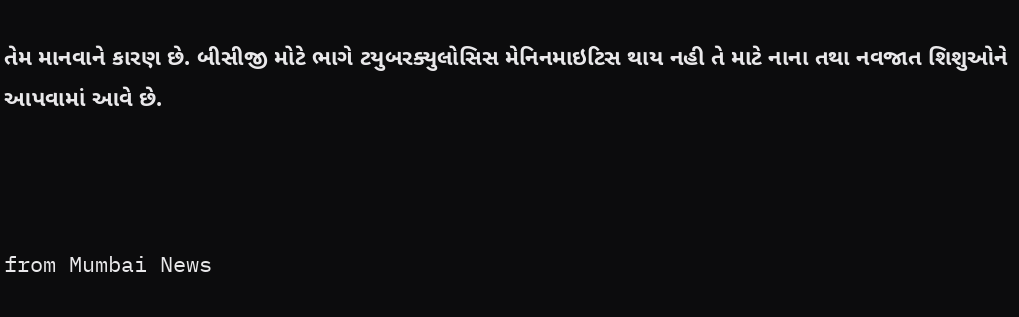તેમ માનવાને કારણ છે. બીસીજી મોટે ભાગે ટયુબરક્યુલોસિસ મેનિનમાઇટિસ થાય નહી તે માટે નાના તથા નવજાત શિશુઓને આપવામાં આવે છે.



from Mumbai News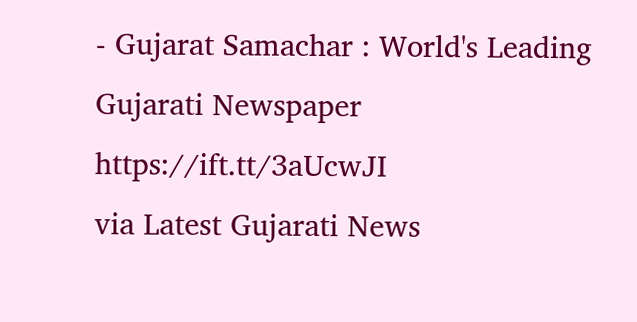- Gujarat Samachar : World's Leading Gujarati Newspaper https://ift.tt/3aUcwJI
via Latest Gujarati News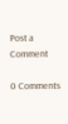Post a Comment

0 Comments